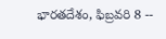భారతదేశం, ఫిబ్రవరి 8 --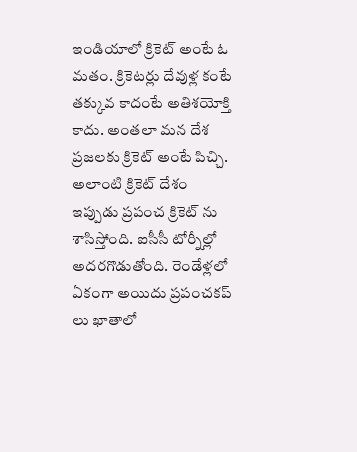ఇండియాలో క్రికెట్ అంటే ఓ మతం. క్రికెటర్లు దేవుళ్ల కంటే తక్కువ కాదంటే అతిశయోక్తి కాదు. అంతలా మన దేశ ప్రజలకు క్రికెట్ అంటే పిచ్చి. అలాంటి క్రికెట్ దేశం ఇప్పుడు ప్రపంచ క్రికెట్ ను శాసిస్తోంది. ఐసీసీ టోర్నీల్లో అదరగొడుతోంది. రెండేళ్లలో ఏకంగా అయిదు ప్రపంచకప్ లు ఖాతాలో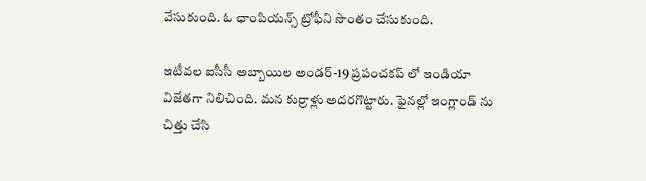వేసుకుంది. ఓ ఛాంపియన్స్ ట్రోఫీని సొంతం చేసుకుంది.

ఇటీవల ఐసీసీ అబ్బాయిల అండర్-19 ప్రపంచకప్ లో ఇండియా విజేతగా నిలిచింది. మన కుర్రాళ్లు అదరగొట్టారు. ఫైనల్లో ఇంగ్లాండ్ ను చిత్తు చేసి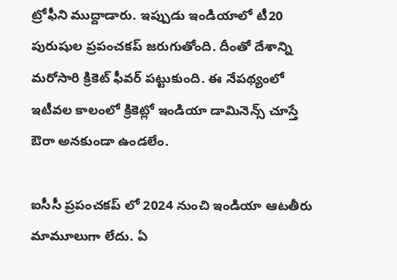ట్రోఫీని ముద్దాడారు. ఇప్పుడు ఇండియాలో టీ20 పురుషుల ప్రపంచకప్ జరుగుతోంది. దీంతో దేశాన్ని మరోసారి క్రికెట్ ఫీవర్ పట్టుకుంది. ఈ నేపథ్యంలో ఇటీవల కాలంలో క్రికెట్లో ఇండియా డామినెన్స్ చూస్తే ఔరా అనకుండా ఉండలేం.

ఐసీసీ ప్రపంచకప్ లో 2024 నుంచి ఇండియా ఆటతీరు మామూలుగా లేదు. ఏ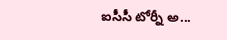ఐసీసీ టోర్నీ అ...